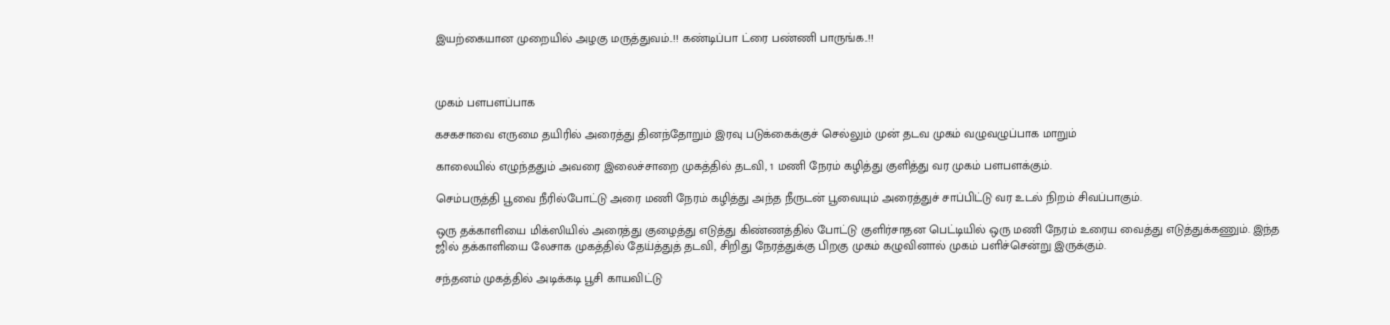இயற்கையான முறையில் அழகு மருத்துவம்..!! கண்டிப்பா ட்ரை பண்ணி பாருங்க..!!



முகம் பளபளப்பாக

கசகசாவை எருமை தயிரில் அரைத்து தினந்தோறும் இரவு படுக்கைக்குச் செல்லும் முன் தடவ முகம் வழுவழுப்பாக மாறும்

காலையில் எழுந்ததும் அவரை இலைச்சாறை முகத்தில் தடவி, 1 மணி நேரம் கழித்து குளித்து வர முகம் பளபளக்கும்.

செம்பருத்தி பூவை நீரில்போட்டு அரை மணி நேரம் கழித்து அந்த நீருடன் பூவையும் அரைத்துச் சாப்பிட்டு வர உடல் நிறம் சிவப்பாகும்.

ஒரு தக்காளியை மிக்ஸியில் அரைத்து குழைத்து எடுத்து கிண்ணத்தில் போட்டு குளிர்சாதன பெட்டியில் ஒரு மணி நேரம் உரைய வைத்து எடுத்துக்கணும். இந்த ஜில் தக்காளியை லேசாக முகத்தில் தேய்த்துத் தடவி, சிறிது நேரத்துக்கு பிறகு முகம் கழுவினால் முகம் பளிச்சென்று இருக்கும்.

சந்தனம் முகத்தில் அடிக்கடி பூசி காயவிட்டு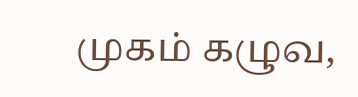முகம் கழுவ,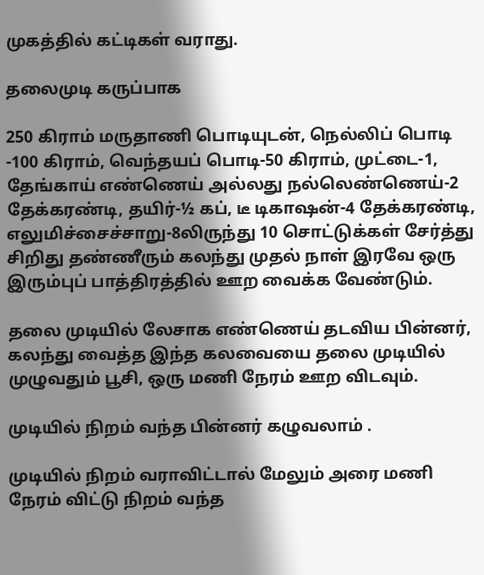முகத்தில் கட்டிகள் வராது.

தலைமுடி கருப்பாக

250 கிராம் மருதாணி பொடியுடன், நெல்லிப் பொடி -100 கிராம், வெந்தயப் பொடி-50 கிராம், முட்டை-1, தேங்காய் எண்ணெய் அல்லது நல்லெண்ணெய்-2 தேக்கரண்டி, தயிர்-½ கப், டீ டிகாஷன்-4 தேக்கரண்டி, எலுமிச்சைச்சாறு-8லிருந்து 10 சொட்டுக்கள் சேர்த்து சிறிது தண்ணீரும் கலந்து முதல் நாள் இரவே ஒரு இரும்புப் பாத்திரத்தில் ஊற வைக்க வேண்டும்.

தலை முடியில் லேசாக எண்ணெய் தடவிய பின்னர், கலந்து வைத்த இந்த கலவையை தலை முடியில் முழுவதும் பூசி, ஒரு மணி நேரம் ஊற விடவும்.

முடியில் நிறம் வந்த பின்னர் கழுவலாம் .

முடியில் நிறம் வராவிட்டால் மேலும் அரை மணி நேரம் விட்டு நிறம் வந்த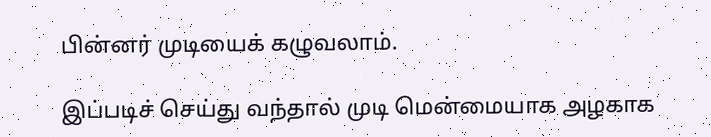பின்னர் முடியைக் கழுவலாம்.

இப்படிச் செய்து வந்தால் முடி மென்மையாக அழகாக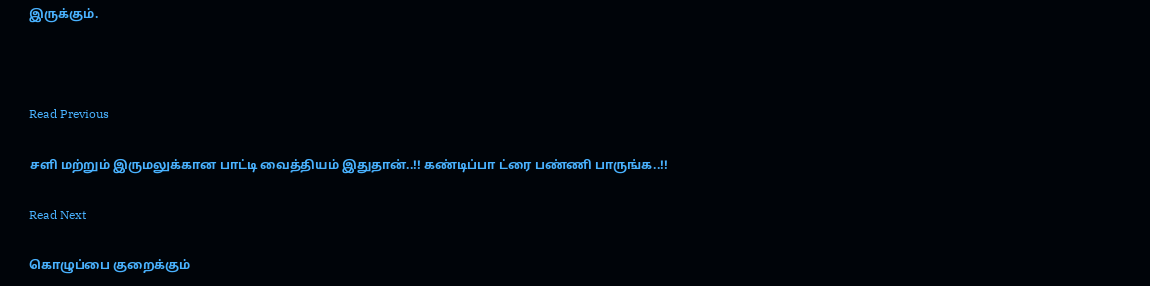இருக்கும்.



Read Previous

சளி மற்றும் இருமலுக்கான பாட்டி வைத்தியம் இதுதான்..!! கண்டிப்பா ட்ரை பண்ணி பாருங்க..!!

Read Next

கொழுப்பை குறைக்கும்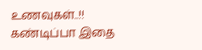உணவுகள்..!! கண்டிப்பா இதை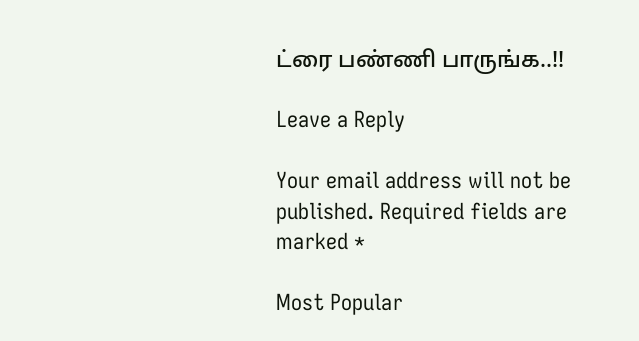ட்ரை பண்ணி பாருங்க..!!

Leave a Reply

Your email address will not be published. Required fields are marked *

Most Popular